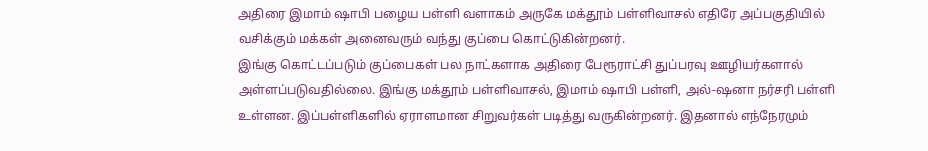அதிரை இமாம் ஷாபி பழைய பள்ளி வளாகம் அருகே மக்தூம் பள்ளிவாசல் எதிரே அப்பகுதியில் வசிக்கும் மக்கள் அனைவரும் வந்து குப்பை கொட்டுகின்றனர்.
இங்கு கொட்டப்படும் குப்பைகள் பல நாட்களாக அதிரை பேரூராட்சி துப்பரவு ஊழியர்களால் அள்ளப்படுவதில்லை. இங்கு மக்தூம் பள்ளிவாசல், இமாம் ஷாபி பள்ளி, அல்-ஷனா நர்சரி பள்ளி உள்ளன. இப்பள்ளிகளில் ஏராளமான சிறுவர்கள் படித்து வருகின்றனர். இதனால் எந்நேரமும்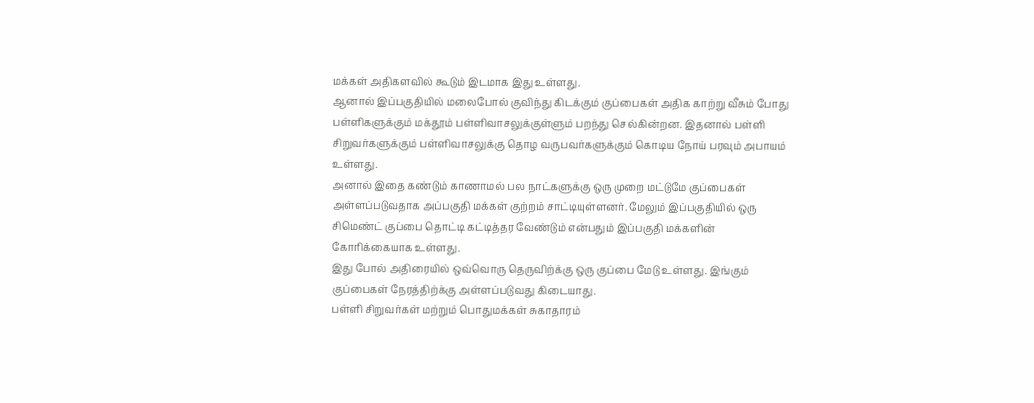மக்கள் அதிகளவில் கூடும் இடமாக இது உள்ளது.
ஆனால் இப்பகுதியில் மலைபோல் குவிந்து கிடக்கும் குப்பைகள் அதிக காற்று வீசும் போது பள்ளிகளுக்கும் மக்தூம் பள்ளிவாசலுக்குள்ளும் பறந்து செல்கின்றன. இதனால் பள்ளி சிறுவர்களுக்கும் பள்ளிவாசலுக்கு தொழ வருபவர்களுக்கும் கொடிய நோய் பரவும் அபாயம் உள்ளது.
அனால் இதை கண்டும் காணாமல் பல நாட்களுக்கு ஒரு முறை மட்டுமே குப்பைகள் அள்ளப்படுவதாக அப்பகுதி மக்கள் குற்றம் சாட்டியுள்ளனர். மேலும் இப்பகுதியில் ஒரு சிமெண்ட் குப்பை தொட்டி கட்டித்தர வேண்டும் என்பதும் இப்பகுதி மக்களின் கோரிக்கையாக உள்ளது.
இது போல் அதிரையில் ஒவ்வொரு தெருவிற்க்கு ஒரு குப்பை மேடு உள்ளது. இங்கும் குப்பைகள் நேரத்திற்க்கு அள்ளப்படுவது கிடையாது.
பள்ளி சிறுவர்கள் மற்றும் பொதுமக்கள் சுகாதாரம்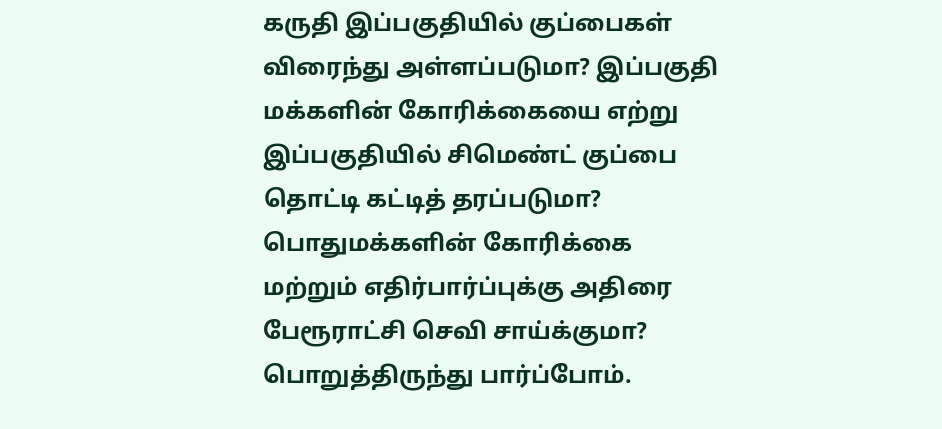கருதி இப்பகுதியில் குப்பைகள் விரைந்து அள்ளப்படுமா? இப்பகுதி மக்களின் கோரிக்கையை எற்று இப்பகுதியில் சிமெண்ட் குப்பை தொட்டி கட்டித் தரப்படுமா? பொதுமக்களின் கோரிக்கை மற்றும் எதிர்பார்ப்புக்கு அதிரை பேரூராட்சி செவி சாய்க்குமா? பொறுத்திருந்து பார்ப்போம்.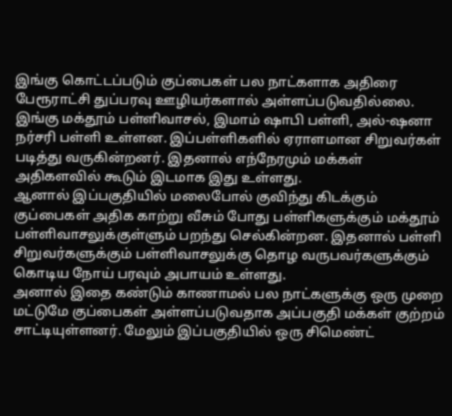இங்கு கொட்டப்படும் குப்பைகள் பல நாட்களாக அதிரை பேரூராட்சி துப்பரவு ஊழியர்களால் அள்ளப்படுவதில்லை. இங்கு மக்தூம் பள்ளிவாசல், இமாம் ஷாபி பள்ளி, அல்-ஷனா நர்சரி பள்ளி உள்ளன. இப்பள்ளிகளில் ஏராளமான சிறுவர்கள் படித்து வருகின்றனர். இதனால் எந்நேரமும் மக்கள் அதிகளவில் கூடும் இடமாக இது உள்ளது.
ஆனால் இப்பகுதியில் மலைபோல் குவிந்து கிடக்கும் குப்பைகள் அதிக காற்று வீசும் போது பள்ளிகளுக்கும் மக்தூம் பள்ளிவாசலுக்குள்ளும் பறந்து செல்கின்றன. இதனால் பள்ளி சிறுவர்களுக்கும் பள்ளிவாசலுக்கு தொழ வருபவர்களுக்கும் கொடிய நோய் பரவும் அபாயம் உள்ளது.
அனால் இதை கண்டும் காணாமல் பல நாட்களுக்கு ஒரு முறை மட்டுமே குப்பைகள் அள்ளப்படுவதாக அப்பகுதி மக்கள் குற்றம் சாட்டியுள்ளனர். மேலும் இப்பகுதியில் ஒரு சிமெண்ட்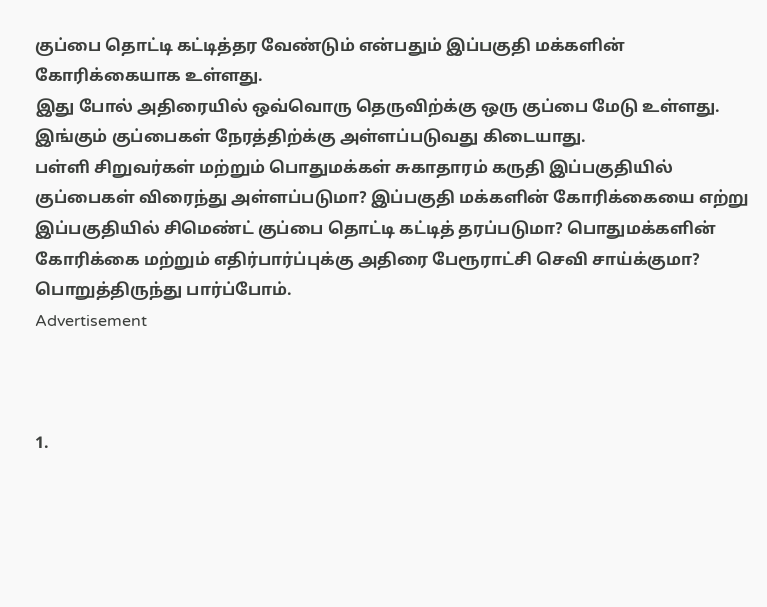குப்பை தொட்டி கட்டித்தர வேண்டும் என்பதும் இப்பகுதி மக்களின் கோரிக்கையாக உள்ளது.
இது போல் அதிரையில் ஒவ்வொரு தெருவிற்க்கு ஒரு குப்பை மேடு உள்ளது. இங்கும் குப்பைகள் நேரத்திற்க்கு அள்ளப்படுவது கிடையாது.
பள்ளி சிறுவர்கள் மற்றும் பொதுமக்கள் சுகாதாரம் கருதி இப்பகுதியில் குப்பைகள் விரைந்து அள்ளப்படுமா? இப்பகுதி மக்களின் கோரிக்கையை எற்று இப்பகுதியில் சிமெண்ட் குப்பை தொட்டி கட்டித் தரப்படுமா? பொதுமக்களின் கோரிக்கை மற்றும் எதிர்பார்ப்புக்கு அதிரை பேரூராட்சி செவி சாய்க்குமா? பொறுத்திருந்து பார்ப்போம்.
Advertisement



1.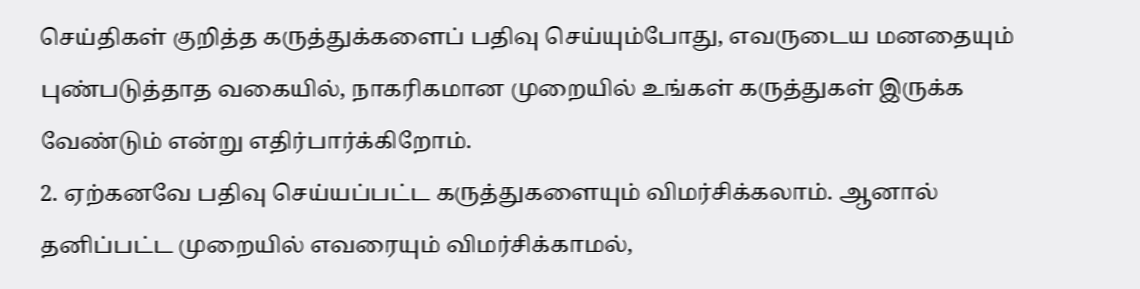செய்திகள் குறித்த கருத்துக்களைப் பதிவு செய்யும்போது, எவருடைய மனதையும் புண்படுத்தாத வகையில், நாகரிகமான முறையில் உங்கள் கருத்துகள் இருக்க வேண்டும் என்று எதிர்பார்க்கிறோம்.
2. ஏற்கனவே பதிவு செய்யப்பட்ட கருத்துகளையும் விமர்சிக்கலாம். ஆனால் தனிப்பட்ட முறையில் எவரையும் விமர்சிக்காமல்,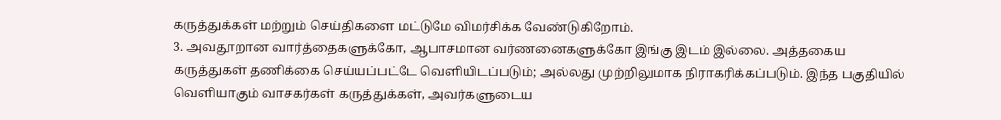கருத்துக்கள் மற்றும் செய்திகளை மட்டுமே விமர்சிக்க வேண்டுகிறோம்.
3. அவதூறான வார்த்தைகளுக்கோ, ஆபாசமான வர்ணனைகளுக்கோ இங்கு இடம் இல்லை. அத்தகைய கருத்துகள் தணிக்கை செய்யப்பட்டே வெளியிடப்படும்; அல்லது முற்றிலுமாக நிராகரிக்கப்படும். இந்த பகுதியில் வெளியாகும் வாசகர்கள் கருத்துக்கள், அவர்களுடைய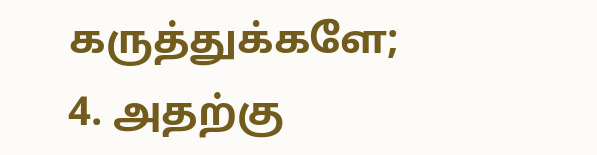கருத்துக்களே;
4. அதற்கு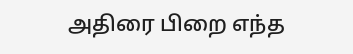அதிரை பிறை எந்த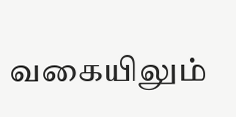வகையிலும்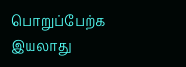பொறுப்பேற்க இயலாது